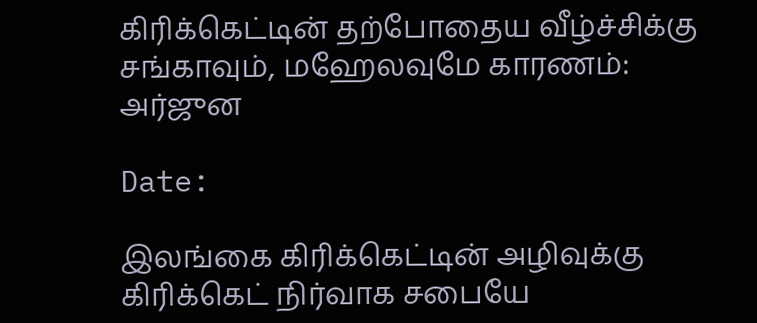கிரிக்கெட்டின் தற்போதைய வீழ்ச்சிக்கு சங்காவும், மஹேலவுமே காரணம்: அர்ஜுன

Date:

இலங்கை கிரிக்கெட்டின் அழிவுக்கு கிரிக்கெட் நிர்வாக சபையே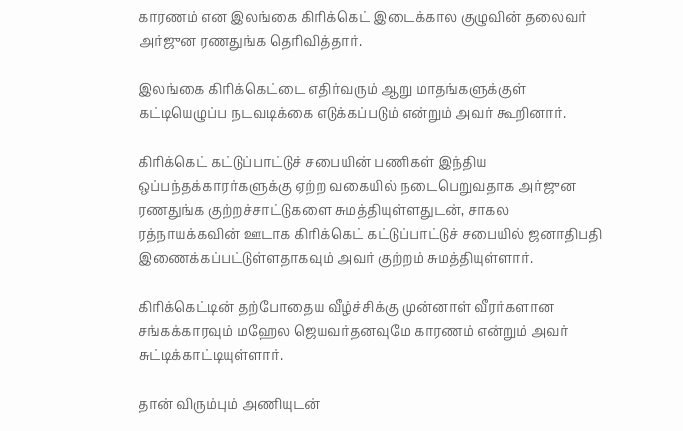காரணம் என இலங்கை கிரிக்கெட் இடைக்கால குழுவின் தலைவர் அர்ஜுன ரணதுங்க தெரிவித்தார்.

இலங்கை கிரிக்கெட்டை எதிர்வரும் ஆறு மாதங்களுக்குள் கட்டியெழுப்ப நடவடிக்கை எடுக்கப்படும் என்றும் அவர் கூறினார்.

கிரிக்கெட் கட்டுப்பாட்டுச் சபையின் பணிகள் இந்திய ஒப்பந்தக்காரர்களுக்கு ஏற்ற வகையில் நடைபெறுவதாக அர்ஜுன ரணதுங்க குற்றச்சாட்டுகளை சுமத்தியுள்ளதுடன், சாகல ரத்நாயக்கவின் ஊடாக கிரிக்கெட் கட்டுப்பாட்டுச் சபையில் ஜனாதிபதி இணைக்கப்பட்டுள்ளதாகவும் அவர் குற்றம் சுமத்தியுள்ளார்.

கிரிக்கெட்டின் தற்போதைய வீழ்ச்சிக்கு முன்னாள் வீரர்களான சங்கக்காரவும் மஹேல ஜெயவர்தனவுமே காரணம் என்றும் அவர் சுட்டிக்காட்டியுள்ளார்.

தான் விரும்பும் அணியுடன்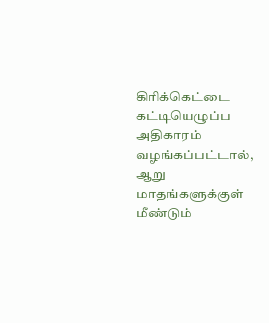கிரிக்கெட்டை கட்டியெழுப்ப அதிகாரம் வழங்கப்பட்டால், ஆறு மாதங்களுக்குள் மீண்டும்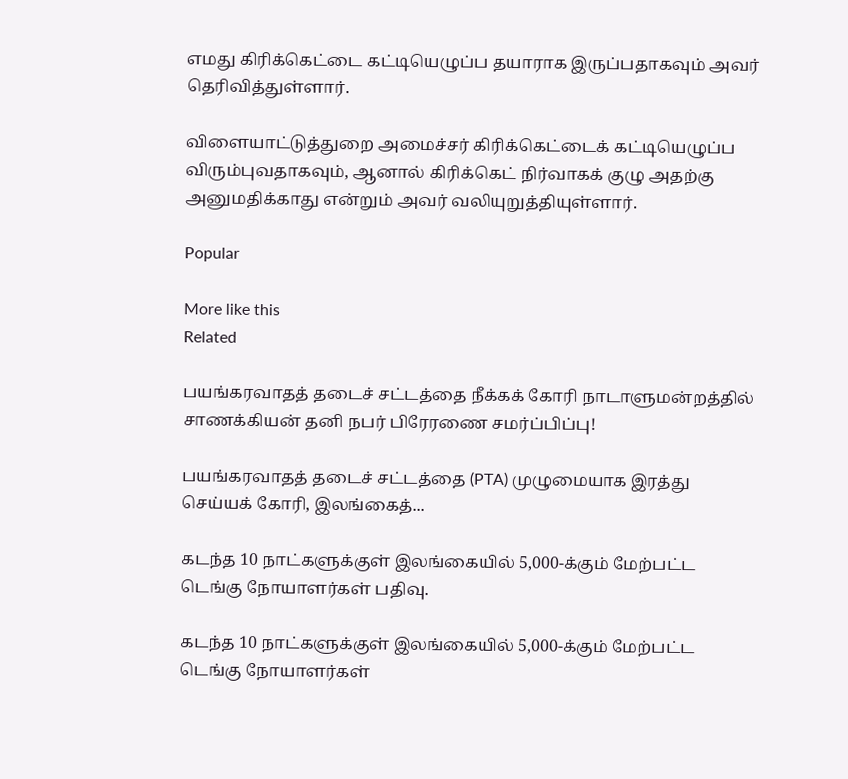எமது கிரிக்கெட்டை கட்டியெழுப்ப தயாராக இருப்பதாகவும் அவர் தெரிவித்துள்ளார்.

விளையாட்டுத்துறை அமைச்சர் கிரிக்கெட்டைக் கட்டியெழுப்ப விரும்புவதாகவும், ஆனால் கிரிக்கெட் நிர்வாகக் குழு அதற்கு அனுமதிக்காது என்றும் அவர் வலியுறுத்தியுள்ளார்.

Popular

More like this
Related

பயங்கரவாதத் தடைச் சட்டத்தை நீக்கக் கோரி நாடாளுமன்றத்தில் சாணக்கியன் தனி நபர் பிரேரணை சமர்ப்பிப்பு!

பயங்கரவாதத் தடைச் சட்டத்தை (PTA) முழுமையாக இரத்து செய்யக் கோரி, இலங்கைத்...

கடந்த 10 நாட்களுக்குள் இலங்கையில் 5,000-க்கும் மேற்பட்ட டெங்கு நோயாளர்கள் பதிவு.

கடந்த 10 நாட்களுக்குள் இலங்கையில் 5,000-க்கும் மேற்பட்ட டெங்கு நோயாளர்கள்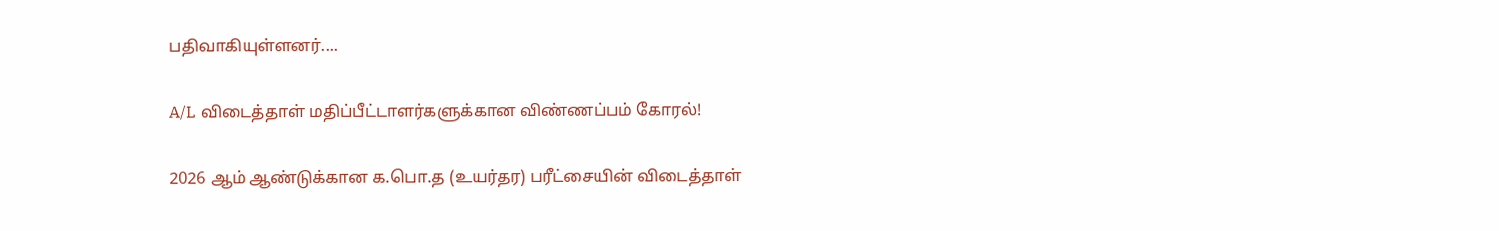பதிவாகியுள்ளனர்....

A/L விடைத்தாள் மதிப்பீட்டாளர்களுக்கான விண்ணப்பம் கோரல்!

2026 ஆம் ஆண்டுக்கான க.பொ.த (உயர்தர) பரீட்சையின் விடைத்தாள்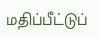மதிப்பீட்டுப்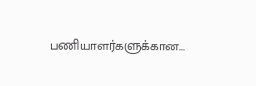பணியாளர்களுக்கான...